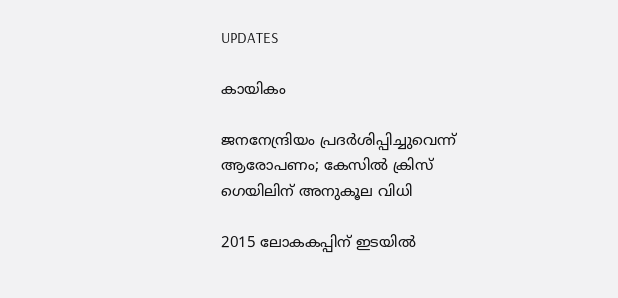UPDATES

കായികം

ജനനേന്ദ്രിയം പ്രദര്‍ശിപ്പിച്ചുവെന്ന് ആരോപണം; കേസില്‍ ക്രിസ് ഗെയിലിന് അനുകൂല വിധി

2015 ലോകകപ്പിന് ഇടയില്‍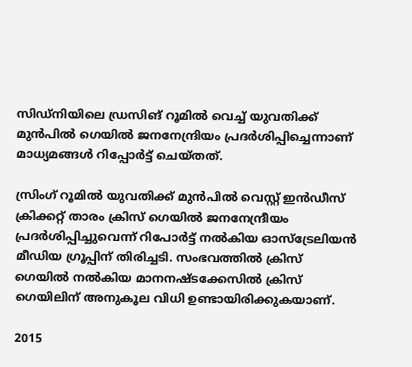സിഡ്നിയിലെ ഡ്രസിങ് റൂമില്‍ വെച്ച് യുവതിക്ക് മുന്‍പില്‍ ഗെയില്‍ ജനനേന്ദ്രിയം പ്രദര്‍ശിപ്പിച്ചെന്നാണ് മാധ്യമങ്ങള്‍ റിപ്പോര്‍ട്ട് ചെയ്തത്.

സ്രിംഗ് റൂമില്‍ യുവതിക്ക് മുന്‍പില്‍ വെസ്റ്റ് ഇന്‍ഡീസ് ക്രിക്കറ്റ് താരം ക്രിസ് ഗെയില്‍ ജനനേന്ദ്രീയം പ്രദര്‍ശിപ്പിച്ചുവെന്ന് റിപോര്‍ട്ട് നല്‍കിയ ഓസ്ട്രേലിയന്‍ മീഡിയ ഗ്രൂപ്പിന് തിരിച്ചടി. സംഭവത്തില്‍ ക്രിസ് ഗെയില്‍ നല്‍കിയ മാനനഷ്ടക്കേസില്‍ ക്രിസ് ഗെയിലിന് അനുകൂല വിധി ഉണ്ടായിരിക്കുകയാണ്.

2015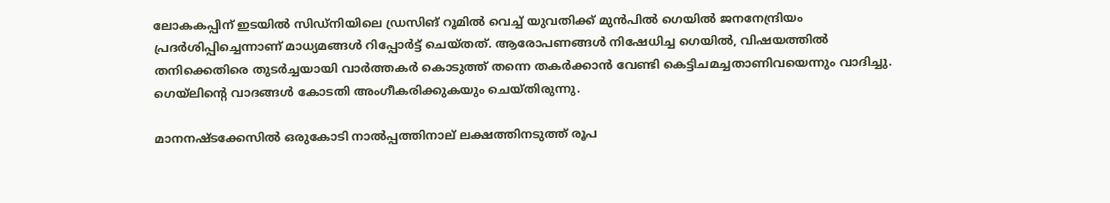ലോകകപ്പിന് ഇടയില്‍ സിഡ്നിയിലെ ഡ്രസിങ് റൂമില്‍ വെച്ച് യുവതിക്ക് മുന്‍പില്‍ ഗെയില്‍ ജനനേന്ദ്രിയം പ്രദര്‍ശിപ്പിച്ചെന്നാണ് മാധ്യമങ്ങള്‍ റിപ്പോര്‍ട്ട് ചെയ്തത്. ആരോപണങ്ങള്‍ നിഷേധിച്ച ഗെയില്‍, വിഷയത്തില്‍ തനിക്കെതിരെ തുടര്‍ച്ചയായി വാര്‍ത്തകര്‍ കൊടുത്ത് തന്നെ തകര്‍ക്കാന്‍ വേണ്ടി കെട്ടിചമച്ചതാണിവയെന്നും വാദിച്ചു. ഗെയ്ലിന്റെ വാദങ്ങള്‍ കോടതി അംഗീകരിക്കുകയും ചെയ്തിരുന്നു.

മാനനഷ്ടക്കേസില്‍ ഒരുകോടി നാല്‍പ്പത്തിനാല് ലക്ഷത്തിനടുത്ത് രൂപ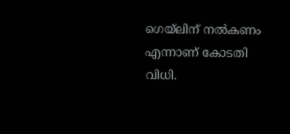ഗെയ്ലിന് നല്‍കണം എന്നാണ് കോടതി വിധി.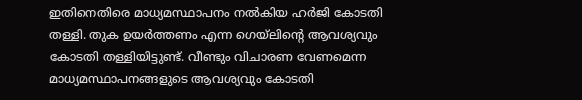ഇതിനെതിരെ മാധ്യമസ്ഥാപനം നല്‍കിയ ഹര്‍ജി കോടതി തള്ളി. തുക ഉയര്‍ത്തണം എന്ന ഗെയ്ലിന്റെ ആവശ്യവും കോടതി തള്ളിയിട്ടുണ്ട്. വീണ്ടും വിചാരണ വേണമെന്ന മാധ്യമസ്ഥാപനങ്ങളുടെ ആവശ്യവും കോടതി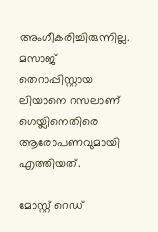അംഗീകരിച്ചിരുന്നില്ല. മസാജ് തെറാപ്പിസ്റ്റായ ലിയാനെ റസലാണ് ഗെയ്ലിനെതിരെ ആരോപണവുമായി എത്തിയത്.

മോസ്റ്റ് റെഡ്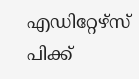എഡിറ്റേഴ്സ് പിക്ക്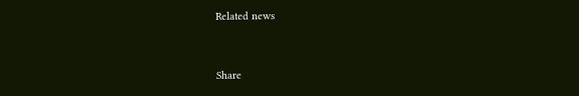Related news


Share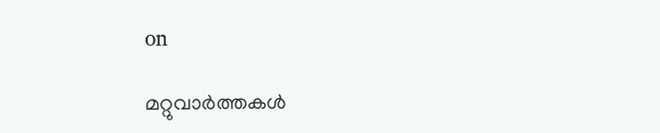on

മറ്റുവാര്‍ത്തകള്‍